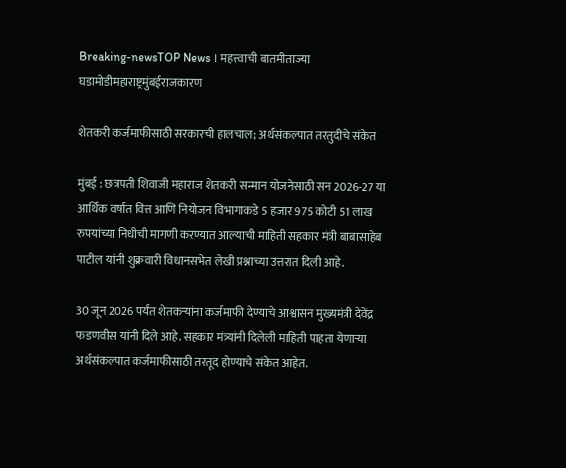Breaking-newsTOP News । महत्त्वाची बातमीताज्या घडामोडीमहाराष्ट्रमुंबईराजकारण

शेतकरी कर्जमाफीसाठी सरकारची हालचाल; अर्थसंकल्पात तरतुदीचे संकेत

मुंबई : छत्रपती शिवाजी महाराज शेतकरी सन्मान योजनेसाठी सन 2026-27 या आर्थिक वर्षात वित्त आणि नियोजन विभागाकडे 5 हजार 975 कोटी 51 लाख रुपयांच्या निधीची मागणी करण्यात आल्याची माहिती सहकार मंत्री बाबासाहेब पाटील यांनी शुक्रवारी विधानसभेत लेखी प्रश्नाच्या उत्तरात दिली आहे.

30 जून 2026 पर्यंत शेतकऱ्यांना कर्जमाफी देण्याचे आश्वासन मुख्यमंत्री देवेंद्र फडणवीस यांनी दिले आहे. सहकार मंत्र्यांनी दिलेली माहिती पाहता येणाऱ्या अर्थसंकल्पात कर्जमाफीसाठी तरतूद होण्याचे संकेत आहेत.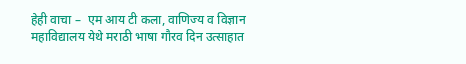हेही वाचा –  एम आय टी कला, वाणिज्य व विज्ञान महाविद्यालय येथे मराठी भाषा गौरव दिन उत्साहात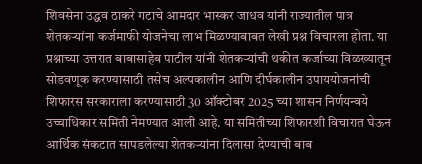शिवसेना उद्धव ठाकरे गटाचे आमदार भास्कर जाधव यांनी राज्यातील पात्र शेतकऱ्यांना कर्जमाफी योजनेचा लाभ मिळण्याबाबत लेखी प्रश्न विचारला होता. या प्रश्नाच्या उत्तरात बाबासाहेब पाटील यांनी शेतकऱ्यांची थकीत कर्जाच्या विळख्यातून सोडवणूक करण्यासाठी तसेच अल्पकालीन आणि दीर्घकालीन उपाययोजनांची शिफारस सरकाराला करण्यासाठी 30 ऑक्टोबर 2025 च्या शासन निर्णयन्वये उच्चाधिकार समिती नेमण्यात आली आहे. या समितीच्या शिफारशी विचारात घेऊन आर्थिक संकटात सापडलेल्या शेतकऱ्यांना दिलासा देण्याची बाब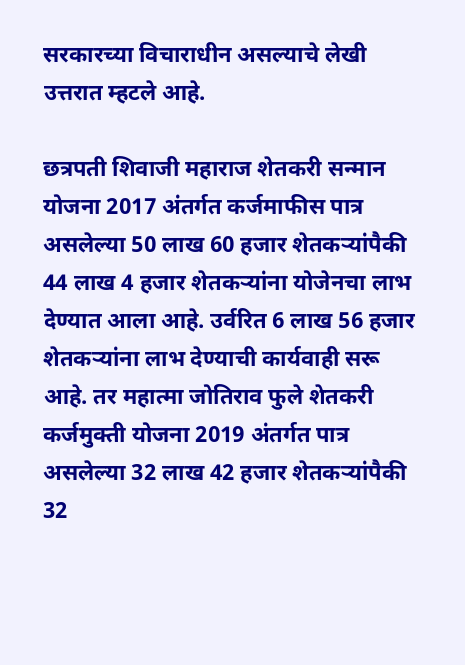सरकारच्या विचाराधीन असल्याचे लेखी उत्तरात म्हटले आहे.

छत्रपती शिवाजी महाराज शेतकरी सन्मान योजना 2017 अंतर्गत कर्जमाफीस पात्र असलेल्या 50 लाख 60 हजार शेतकऱ्यांपैकी 44 लाख 4 हजार शेतकऱ्यांना योजेनचा लाभ देण्यात आला आहे. उर्वरित 6 लाख 56 हजार शेतकऱ्यांना लाभ देण्याची कार्यवाही सरू आहे. तर महात्मा जोतिराव फुले शेतकरी कर्जमुक्ती योजना 2019 अंतर्गत पात्र असलेल्या 32 लाख 42 हजार शेतकऱ्यांपैकी 32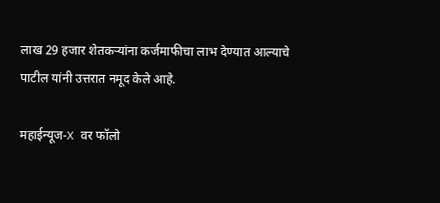लाख 29 हजार शेतकऱ्यांना कर्जमाफीचा लाभ देण्यात आल्याचे पाटील यांनी उत्तरात नमूद केले आहे.

महाईन्यूज-X वर फॉलो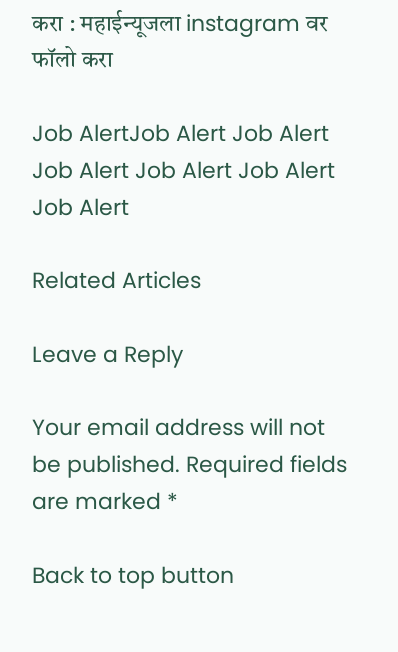करा : महाईन्यूजला instagram वर फॉलो करा

Job AlertJob Alert Job Alert Job Alert Job Alert Job Alert Job Alert

Related Articles

Leave a Reply

Your email address will not be published. Required fields are marked *

Back to top button